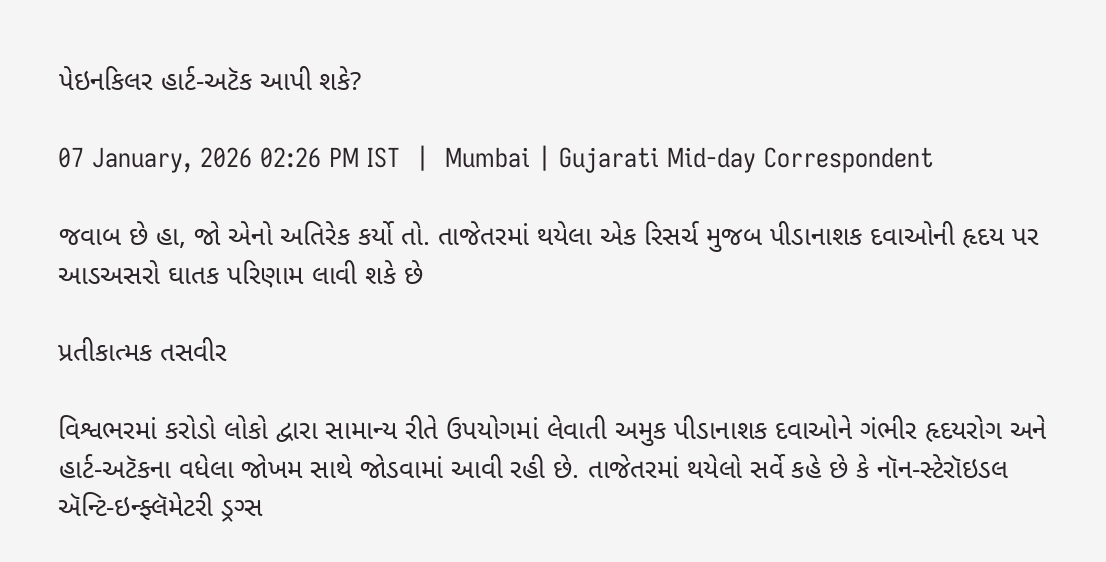પેઇનકિલર હાર્ટ-અટૅક આપી શકે?

07 January, 2026 02:26 PM IST  |  Mumbai | Gujarati Mid-day Correspondent

જવાબ છે હા, જો એનો અતિરેક કર્યો તો. તાજેતરમાં થયેલા એક રિસર્ચ મુજબ પીડાનાશક દવાઓની હૃદય પર આડઅસરો ઘાતક પરિણામ લાવી શકે છે

પ્રતીકાત્મક તસવીર

વિશ્વભરમાં કરોડો લોકો દ્વારા સામાન્ય રીતે ઉપયોગમાં લેવાતી અમુક પીડાનાશક દવાઓને ગંભીર હૃદયરોગ અને હાર્ટ-અટૅકના વધેલા જોખમ સાથે જોડવામાં આવી રહી છે. તાજેતરમાં થયેલો સર્વે કહે છે કે નૉન-સ્ટેરૉઇડલ ઍન્ટિ-ઇન્ફ્લૅમેટરી ડ્રગ્સ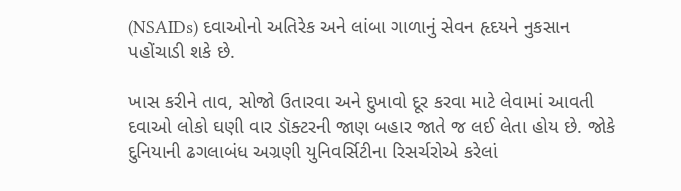(NSAIDs) દવાઓનો અતિરેક અને લાંબા ગાળાનું સેવન હૃદયને નુકસાન પહોંચાડી શકે છે.

ખાસ કરીને તાવ, સોજો ઉતારવા અને દુખાવો દૂર કરવા માટે લેવામાં આવતી દવાઓ લોકો ઘણી વાર ડૉક્ટરની જાણ બહાર જાતે જ લઈ લેતા હોય છે. જોકે દુનિયાની ઢગલાબંધ અગ્રણી યુનિવર્સિટીના રિસર્ચરોએ કરેલાં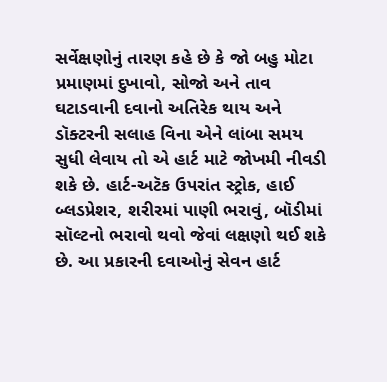સર્વેક્ષણોનું તારણ કહે છે કે જો બહુ મોટા પ્રમાણમાં દુખાવો, સોજો અને તાવ ઘટાડવાની દવાનો અતિરેક થાય અને ડૉક્ટરની સલાહ વિના એને લાંબા સમય સુધી લેવાય તો એ હાર્ટ માટે જોખમી નીવડી શકે છે. હાર્ટ-અટૅક ઉપરાંત સ્ટ્રોક, હાઈ બ્લડપ્રેશર, શરીરમાં પાણી ભરાવું, બૉડીમાં સૉલ્ટનો ભરાવો થવો જેવાં લક્ષણો થઈ શકે છે. આ પ્રકારની દવાઓનું સેવન હાર્ટ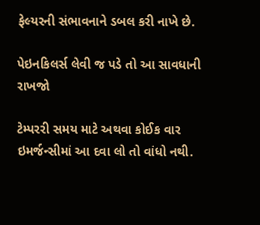ફેલ્યરની સંભાવનાને ડબલ કરી નાખે છે.

પેઇનકિલર્સ લેવી જ પડે તો આ સાવધાની રાખજો

ટેમ્પરરી સમય માટે અથવા કોઈક વાર ઇમર્જન્સીમાં આ દવા લો તો વાંધો નથી.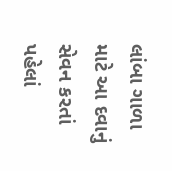લાંબા ગાળા માટે આ દવાનું સેવન કરતાં પહેલાં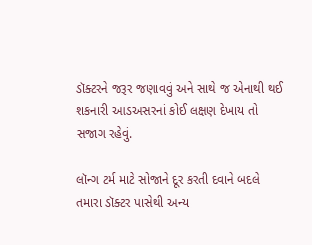ડૉક્ટરને જરૂર જણાવવું અને સાથે જ એનાથી થઈ શકનારી આડઅસરનાં કોઈ લક્ષણ દેખાય તો સજાગ રહેવું.

લૉન્ગ ટર્મ માટે સોજાને દૂર કરતી દવાને બદલે તમારા ડૉક્ટર પાસેથી અન્ય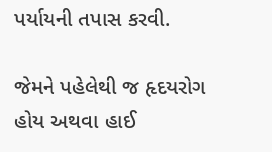પર્યાયની તપાસ કરવી.

જેમને પહેલેથી જ હૃદયરોગ હોય અથવા હાઈ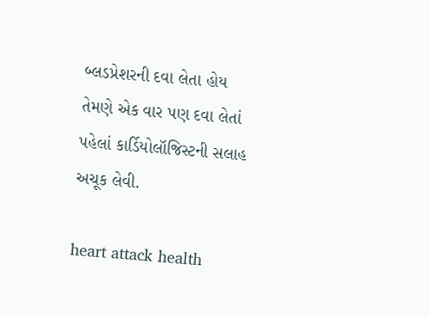બ્લડપ્રેશરની દવા લેતા હોય તેમણે એક વાર પણ દવા લેતાં પહેલાં કાર્ડિયોલૉજિસ્ટની સલાહ અચૂક લેવી.

heart attack health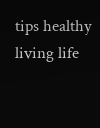tips healthy living life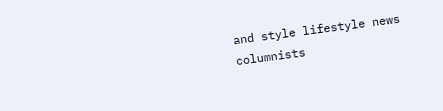and style lifestyle news columnists